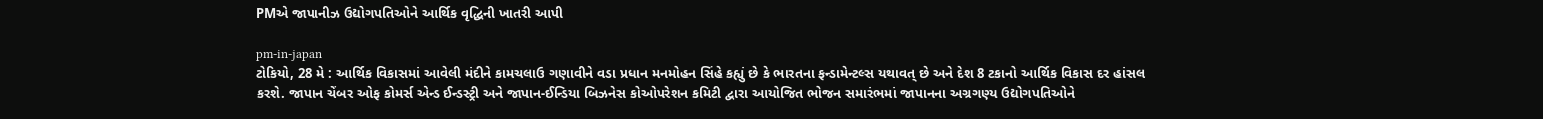PMએ જાપાનીઝ ઉદ્યોગપતિઓને આર્થિક વૃદ્ધિની ખાતરી આપી

pm-in-japan
ટોકિયો, 28 મે : આર્થિક વિકાસમાં આવેલી મંદીને કામચલાઉ ગણાવીને વડા પ્રધાન મનમોહન સિંહે કહ્યું છે કે ભારતના ફન્ડામેન્ટલ્સ યથાવત્ છે અને દેશ 8 ટકાનો આર્થિક વિકાસ દર હાંસલ કરશે. જાપાન ચેંબર ઓફ કોમર્સ એન્ડ ઈન્ડસ્ટ્રી અને જાપાન-ઈન્ડિયા બિઝનેસ કોઓપરેશન કમિટી દ્વારા આયોજિત ભોજન સમારંભમાં જાપાનના અગ્રગણ્ય ઉદ્યોગપતિઓને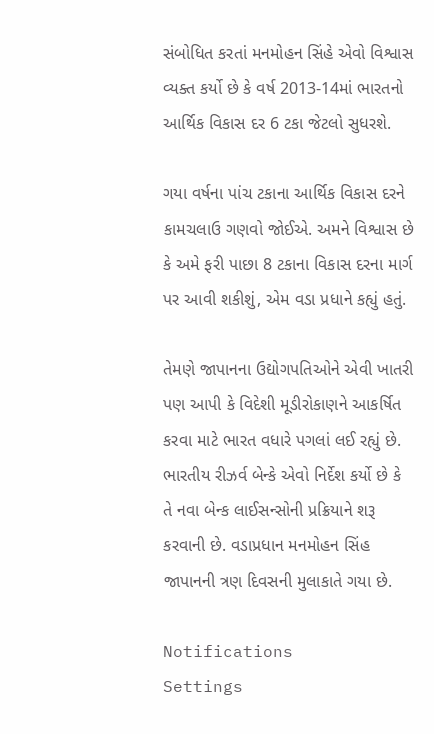સંબોધિત કરતાં મનમોહન સિંહે એવો વિશ્વાસ વ્યક્ત કર્યો છે કે વર્ષ 2013-14માં ભારતનો આર્થિક વિકાસ દર 6 ટકા જેટલો સુધરશે.

ગયા વર્ષના પાંચ ટકાના આર્થિક વિકાસ દરને કામચલાઉ ગણવો જોઈએ. અમને વિશ્વાસ છે કે અમે ફરી પાછા 8 ટકાના વિકાસ દરના માર્ગ પર આવી શકીશું, એમ વડા પ્રધાને કહ્યું હતું.

તેમણે જાપાનના ઉદ્યોગપતિઓને એવી ખાતરી પણ આપી કે વિદેશી મૂડીરોકાણને આકર્ષિત કરવા માટે ભારત વધારે પગલાં લઈ રહ્યું છે. ભારતીય રીઝર્વ બેન્કે એવો નિર્દેશ કર્યો છે કે તે નવા બેન્ક લાઈસન્સોની પ્રક્રિયાને શરૂ કરવાની છે. વડાપ્રધાન મનમોહન સિંહ જાપાનની ત્રણ દિવસની મુલાકાતે ગયા છે.

Notifications
Settings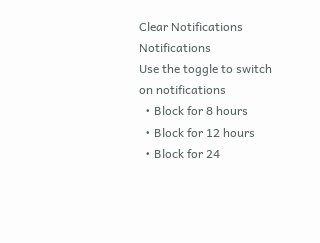Clear Notifications
Notifications
Use the toggle to switch on notifications
  • Block for 8 hours
  • Block for 12 hours
  • Block for 24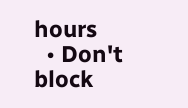hours
  • Don't block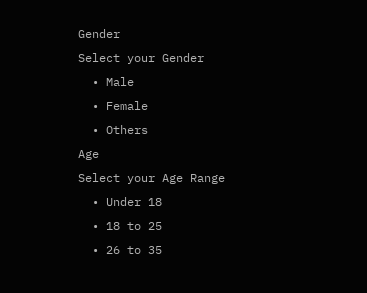Gender
Select your Gender
  • Male
  • Female
  • Others
Age
Select your Age Range
  • Under 18
  • 18 to 25
  • 26 to 35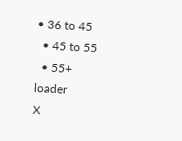• 36 to 45
  • 45 to 55
  • 55+
loader
X